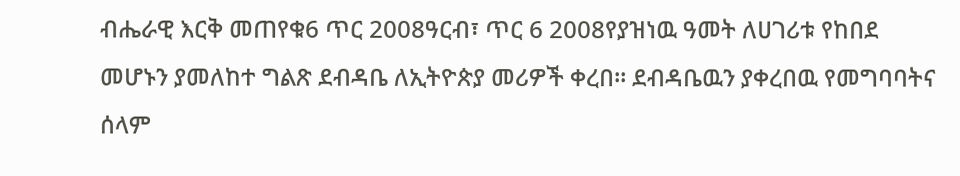ብሔራዊ እርቅ መጠየቁ6 ጥር 2008ዓርብ፣ ጥር 6 2008የያዝነዉ ዓመት ለሀገሪቱ የከበደ መሆኑን ያመለከተ ግልጽ ደብዳቤ ለኢትዮጵያ መሪዎች ቀረበ። ደብዳቤዉን ያቀረበዉ የመግባባትና ሰላም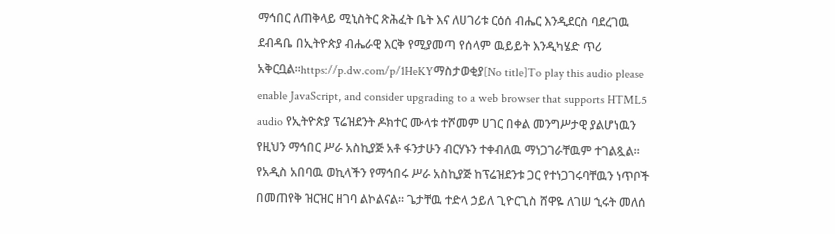ማኅበር ለጠቅላይ ሚኒስትር ጽሕፈት ቤት እና ለሀገሪቱ ርዕሰ ብሔር እንዲደርስ ባደረገዉ ደብዳቤ በኢትዮጵያ ብሔራዊ እርቅ የሚያመጣ የሰላም ዉይይት እንዲካሄድ ጥሪ አቅርቧል።https://p.dw.com/p/1HeKYማስታወቂያ[No title]To play this audio please enable JavaScript, and consider upgrading to a web browser that supports HTML5 audio የኢትዮጵያ ፕሬዝደንት ዶክተር ሙላቱ ተሾመም ሀገር በቀል መንግሥታዊ ያልሆነዉን የዚህን ማኅበር ሥራ አስኪያጅ አቶ ፋንታሁን ብርሃኑን ተቀብለዉ ማነጋገራቸዉም ተገልጿል። የአዲስ አበባዉ ወኪላችን የማኅበሩ ሥራ አስኪያጅ ከፕሬዝደንቱ ጋር የተነጋገሩባቸዉን ነጥቦች በመጠየቅ ዝርዝር ዘገባ ልኮልናል። ጌታቸዉ ተድላ ኃይለ ጊዮርጊስ ሸዋዬ ለገሠ ኂሩት መለሰ